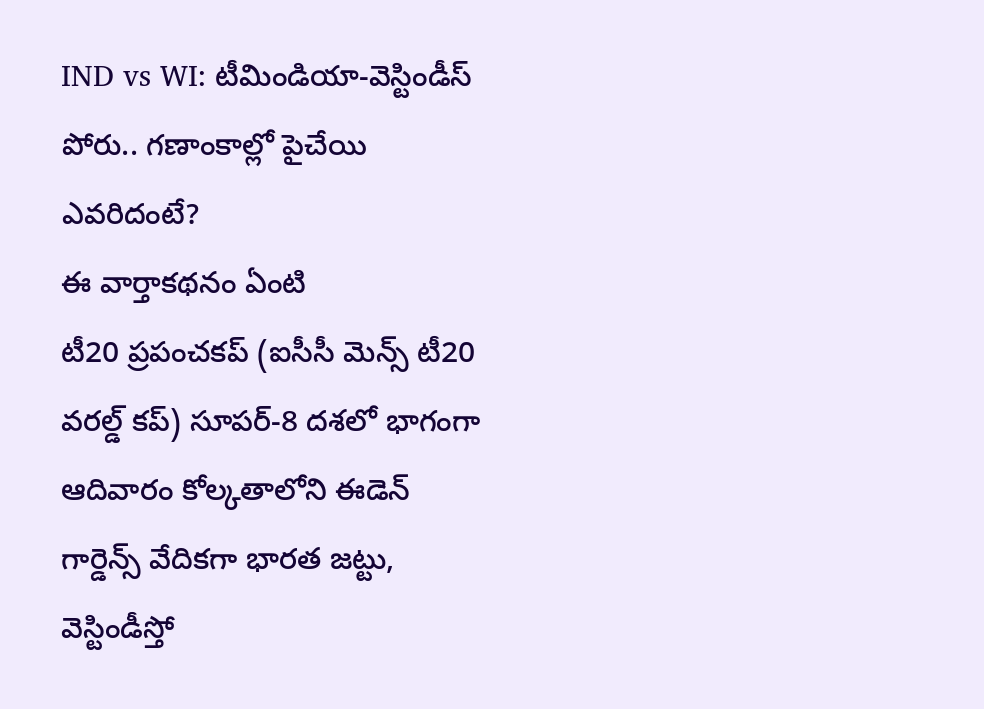IND vs WI: టీమిండియా-వెస్టిండీస్ పోరు.. గణాంకాల్లో పైచేయి ఎవరిదంటే?
ఈ వార్తాకథనం ఏంటి
టీ20 ప్రపంచకప్ (ఐసీసీ మెన్స్ టీ20 వరల్డ్ కప్) సూపర్-8 దశలో భాగంగా ఆదివారం కోల్కతాలోని ఈడెన్ గార్డెన్స్ వేదికగా భారత జట్టు, వెస్టిండీస్తో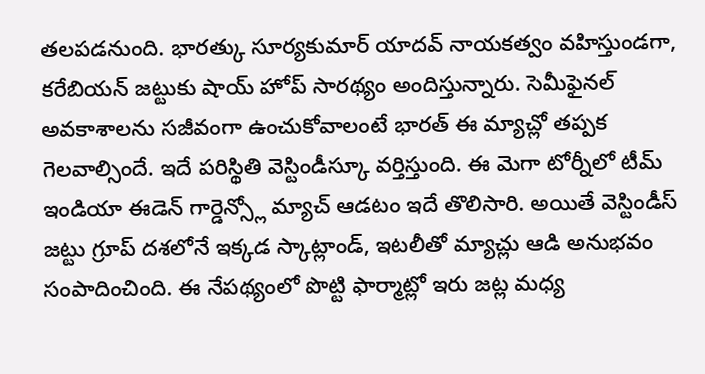తలపడనుంది. భారత్కు సూర్యకుమార్ యాదవ్ నాయకత్వం వహిస్తుండగా, కరేబియన్ జట్టుకు షాయ్ హోప్ సారథ్యం అందిస్తున్నారు. సెమీఫైనల్ అవకాశాలను సజీవంగా ఉంచుకోవాలంటే భారత్ ఈ మ్యాచ్లో తప్పక గెలవాల్సిందే. ఇదే పరిస్థితి వెస్టిండీస్కూ వర్తిస్తుంది. ఈ మెగా టోర్నీలో టీమ్ ఇండియా ఈడెన్ గార్డెన్స్లో మ్యాచ్ ఆడటం ఇదే తొలిసారి. అయితే వెస్టిండీస్ జట్టు గ్రూప్ దశలోనే ఇక్కడ స్కాట్లాండ్, ఇటలీతో మ్యాచ్లు ఆడి అనుభవం సంపాదించింది. ఈ నేపథ్యంలో పొట్టి ఫార్మాట్లో ఇరు జట్ల మధ్య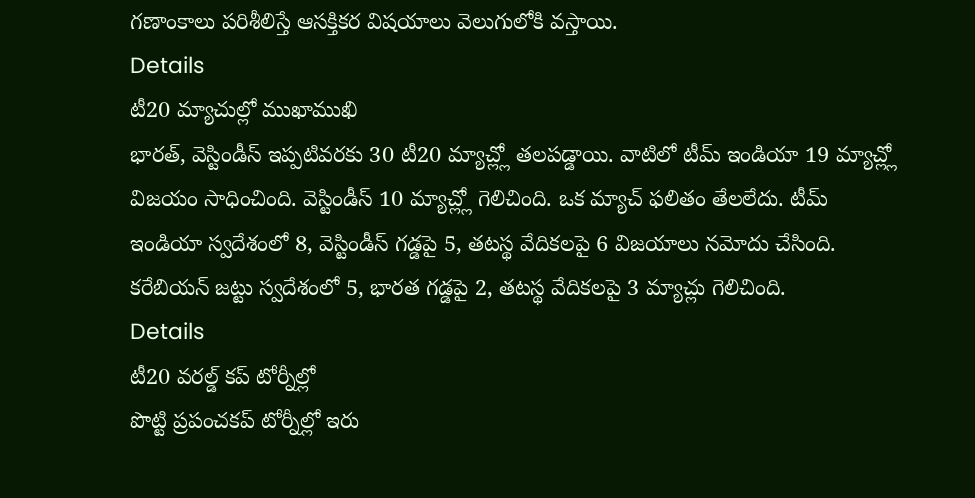గణాంకాలు పరిశీలిస్తే ఆసక్తికర విషయాలు వెలుగులోకి వస్తాయి.
Details
టీ20 మ్యాచుల్లో ముఖాముఖి
భారత్, వెస్టిండీస్ ఇప్పటివరకు 30 టీ20 మ్యాచ్ల్లో తలపడ్డాయి. వాటిలో టీమ్ ఇండియా 19 మ్యాచ్ల్లో విజయం సాధించింది. వెస్టిండీస్ 10 మ్యాచ్ల్లో గెలిచింది. ఒక మ్యాచ్ ఫలితం తేలలేదు. టీమ్ ఇండియా స్వదేశంలో 8, వెస్టిండీస్ గడ్డపై 5, తటస్థ వేదికలపై 6 విజయాలు నమోదు చేసింది. కరేబియన్ జట్టు స్వదేశంలో 5, భారత గడ్డపై 2, తటస్థ వేదికలపై 3 మ్యాచ్లు గెలిచింది.
Details
టీ20 వరల్డ్ కప్ టోర్నీల్లో
పొట్టి ప్రపంచకప్ టోర్నీల్లో ఇరు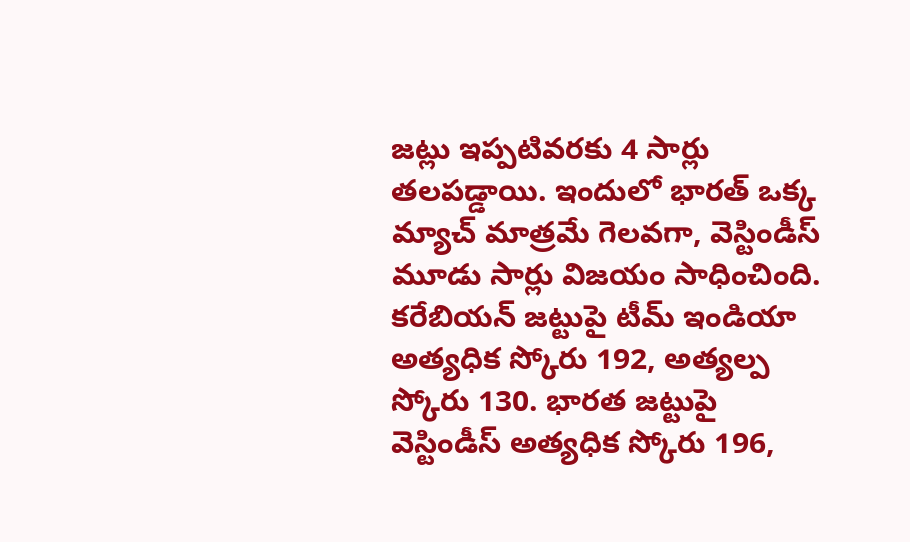జట్లు ఇప్పటివరకు 4 సార్లు తలపడ్డాయి. ఇందులో భారత్ ఒక్క మ్యాచ్ మాత్రమే గెలవగా, వెస్టిండీస్ మూడు సార్లు విజయం సాధించింది. కరేబియన్ జట్టుపై టీమ్ ఇండియా అత్యధిక స్కోరు 192, అత్యల్ప స్కోరు 130. భారత జట్టుపై వెస్టిండీస్ అత్యధిక స్కోరు 196,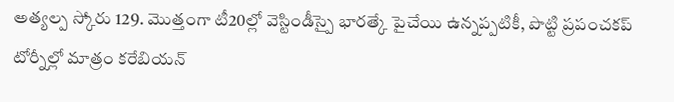అత్యల్ప స్కోరు 129. మొత్తంగా టీ20ల్లో వెస్టిండీస్పై భారత్కే పైచేయి ఉన్నప్పటికీ, పొట్టి ప్రపంచకప్ టోర్నీల్లో మాత్రం కరేబియన్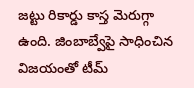జట్టు రికార్డు కాస్త మెరుగ్గా ఉంది. జింబాబ్వేపై సాధించిన విజయంతో టీమ్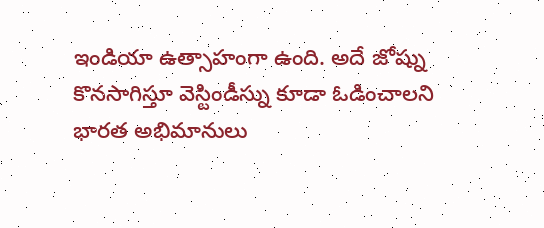ఇండియా ఉత్సాహంగా ఉంది. అదే జోష్ను కొనసాగిస్తూ వెస్టిండీస్ను కూడా ఓడించాలని భారత అభిమానులు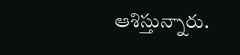ఆశిస్తున్నారు.